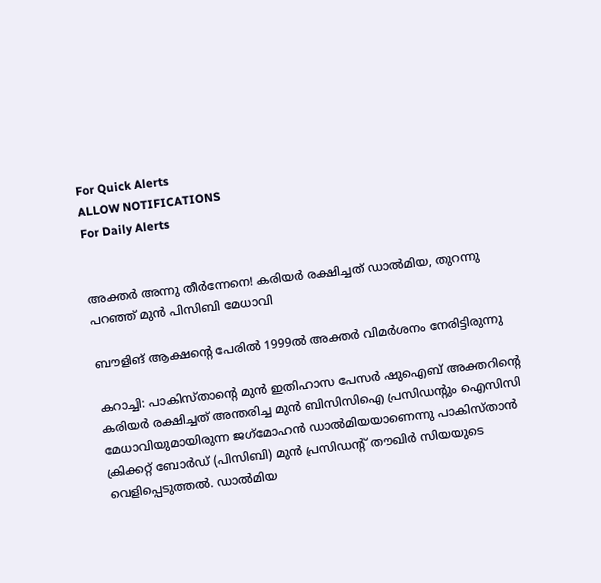For Quick Alerts
ALLOW NOTIFICATIONS
For Daily Alerts


അക്തര്‍ അന്നു തീര്‍ന്നേനെ! കരിയര്‍ രക്ഷിച്ചത് ഡാല്‍മിയ, തുറന്നു പറഞ്ഞ് മുന്‍ പിസിബി മേധാവി

ബൗളിങ് ആക്ഷന്റെ പേരില്‍ 1999ല്‍ അക്തര്‍ വിമര്‍ശനം നേരിട്ടിരുന്നു

കറാച്ചി: പാകിസ്താന്റെ മുന്‍ ഇതിഹാസ പേസര്‍ ഷുഐബ് അക്തറിന്റെ കരിയര്‍ രക്ഷിച്ചത് അന്തരിച്ച മുന്‍ ബിസിസിഐ പ്രസിഡന്റും ഐസിസി മേധാവിയുമായിരുന്ന ജഗ്‌മോഹന്‍ ഡാല്‍മിയയാണെന്നു പാകിസ്താന്‍ ക്രിക്കറ്റ് ബോര്‍ഡ് (പിസിബി) മുന്‍ പ്രസിഡന്റ് തൗഖിര്‍ സിയയുടെ വെളിപ്പെടുത്തല്‍. ഡാല്‍മിയ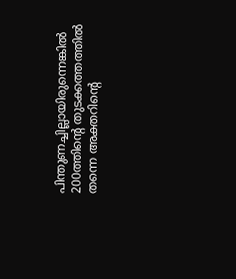പിന്തുണച്ചില്ലായിരുന്നെങ്കില്‍ 200ത്തിന്റെ തുടക്കത്തത്തില്‍ തന്നെ അക്തറിന്റെ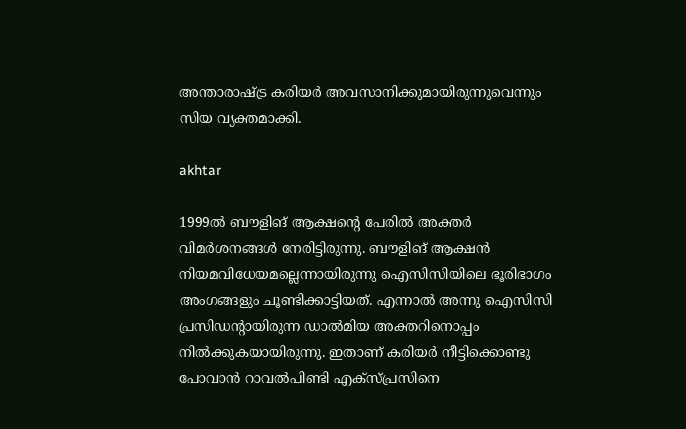അന്താരാഷ്ട്ര കരിയര്‍ അവസാനിക്കുമായിരുന്നുവെന്നും സിയ വ്യക്തമാക്കി.

akhtar

1999ല്‍ ബൗളിങ് ആക്ഷന്റെ പേരില്‍ അക്തര്‍ വിമര്‍ശനങ്ങള്‍ നേരിട്ടിരുന്നു. ബൗളിങ് ആക്ഷന്‍ നിയമവിധേയമല്ലെന്നായിരുന്നു ഐസിസിയിലെ ഭൂരിഭാഗം അംഗങ്ങളും ചൂണ്ടിക്കാട്ടിയത്. എന്നാല്‍ അന്നു ഐസിസി പ്രസിഡന്റായിരുന്ന ഡാല്‍മിയ അക്തറിനൊപ്പം നില്‍ക്കുകയായിരുന്നു. ഇതാണ് കരിയര്‍ നീട്ടിക്കൊണ്ടു പോവാന്‍ റാവല്‍പിണ്ടി എക്‌സ്പ്രസിനെ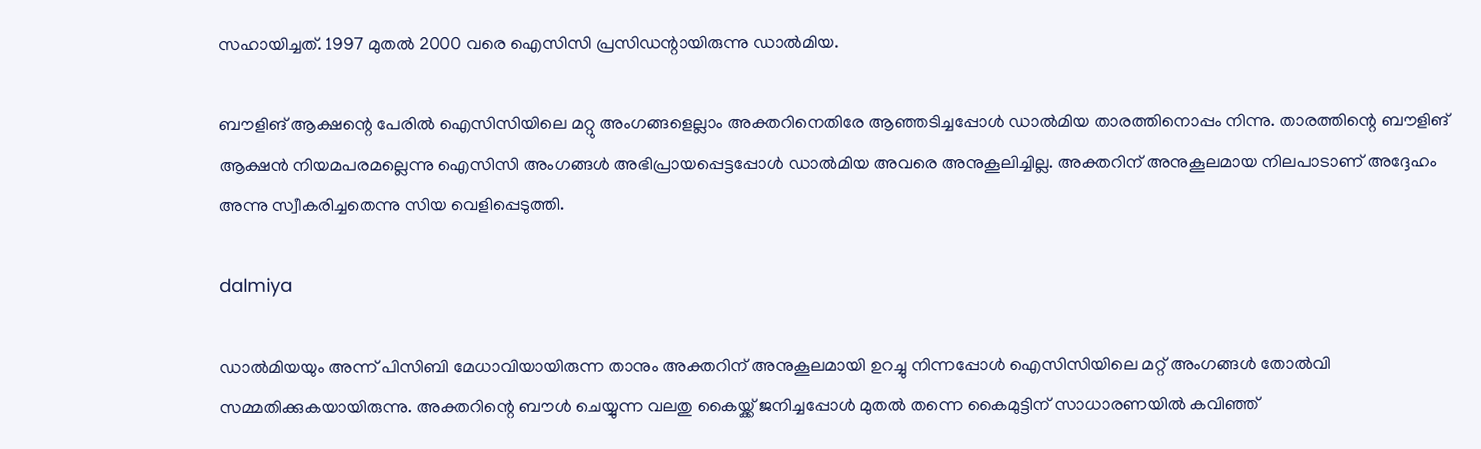സഹായിച്ചത്. 1997 മുതല്‍ 2000 വരെ ഐസിസി പ്രസിഡന്റായിരുന്നു ഡാല്‍മിയ.

ബൗളിങ് ആക്ഷന്റെ പേരില്‍ ഐസിസിയിലെ മറ്റു അംഗങ്ങളെല്ലാം അക്തറിനെതിരേ ആഞ്ഞടിച്ചപ്പോള്‍ ഡാല്‍മിയ താരത്തിനൊപ്പം നിന്നു. താരത്തിന്റെ ബൗളിങ് ആക്ഷന്‍ നിയമപരമല്ലെന്നു ഐസിസി അംഗങ്ങള്‍ അഭിപ്രായപ്പെട്ടപ്പോള്‍ ഡാല്‍മിയ അവരെ അനുകൂലിച്ചില്ല. അക്തറിന് അനുകൂലമായ നിലപാടാണ് അദ്ദേഹം അന്നു സ്വീകരിച്ചതെന്നു സിയ വെളിപ്പെടുത്തി.

dalmiya

ഡാല്‍മിയയും അന്ന് പിസിബി മേധാവിയായിരുന്ന താനും അക്തറിന് അനുകൂലമായി ഉറച്ചു നിന്നപ്പോള്‍ ഐസിസിയിലെ മറ്റ് അംഗങ്ങള്‍ തോല്‍വി സമ്മതിക്കുകയായിരുന്നു. അക്തറിന്റെ ബൗള്‍ ചെയ്യുന്ന വലതു കൈയ്ക്ക് ജനിച്ചപ്പോള്‍ മുതല്‍ തന്നെ കൈമുട്ടിന് സാധാരണയില്‍ കവിഞ്ഞ്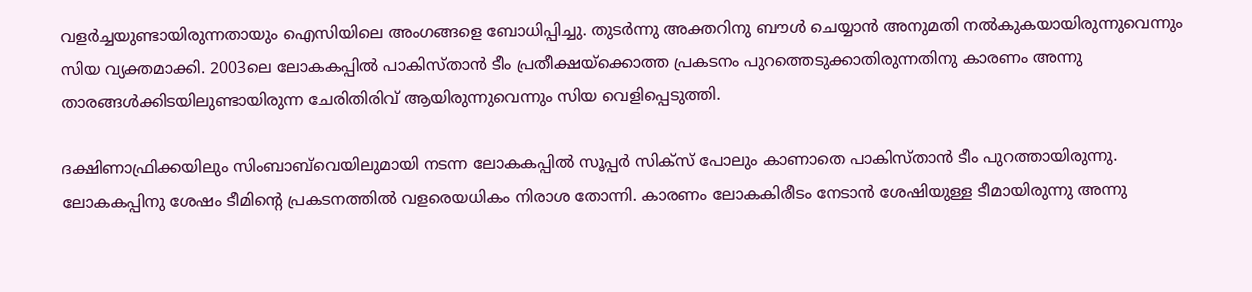വളര്‍ച്ചയുണ്ടായിരുന്നതായും ഐസിയിലെ അംഗങ്ങളെ ബോധിപ്പിച്ചു. തുടര്‍ന്നു അക്തറിനു ബൗള്‍ ചെയ്യാന്‍ അനുമതി നല്‍കുകയായിരുന്നുവെന്നും സിയ വ്യക്തമാക്കി. 2003ലെ ലോകകപ്പില്‍ പാകിസ്താന്‍ ടീം പ്രതീക്ഷയ്‌ക്കൊത്ത പ്രകടനം പുറത്തെടുക്കാതിരുന്നതിനു കാരണം അന്നു താരങ്ങള്‍ക്കിടയിലുണ്ടായിരുന്ന ചേരിതിരിവ് ആയിരുന്നുവെന്നും സിയ വെളിപ്പെടുത്തി.

ദക്ഷിണാഫ്രിക്കയിലും സിംബാബ്‌വെയിലുമായി നടന്ന ലോകകപ്പില്‍ സൂപ്പര്‍ സിക്‌സ് പോലും കാണാതെ പാകിസ്താന്‍ ടീം പുറത്തായിരുന്നു. ലോകകപ്പിനു ശേഷം ടീമിന്റെ പ്രകടനത്തില്‍ വളരെയധികം നിരാശ തോന്നി. കാരണം ലോകകിരീടം നേടാന്‍ ശേഷിയുള്ള ടീമായിരുന്നു അന്നു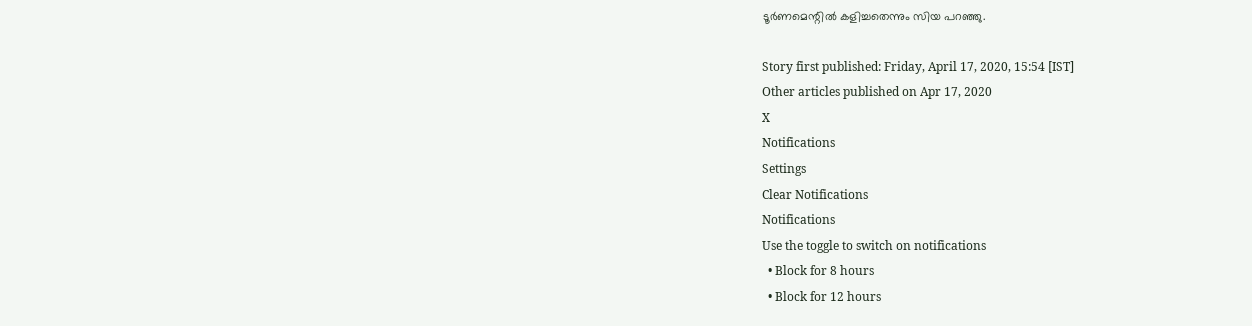ടൂര്‍ണമെന്റില്‍ കളിച്ചതെന്നും സിയ പറഞ്ഞു.

Story first published: Friday, April 17, 2020, 15:54 [IST]
Other articles published on Apr 17, 2020
X
Notifications
Settings
Clear Notifications
Notifications
Use the toggle to switch on notifications
  • Block for 8 hours
  • Block for 12 hours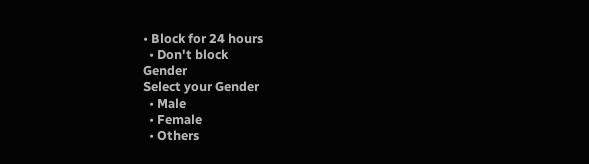• Block for 24 hours
  • Don't block
Gender
Select your Gender
  • Male
  • Female
  • Others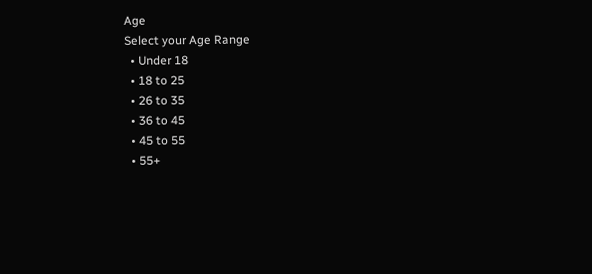Age
Select your Age Range
  • Under 18
  • 18 to 25
  • 26 to 35
  • 36 to 45
  • 45 to 55
  • 55+